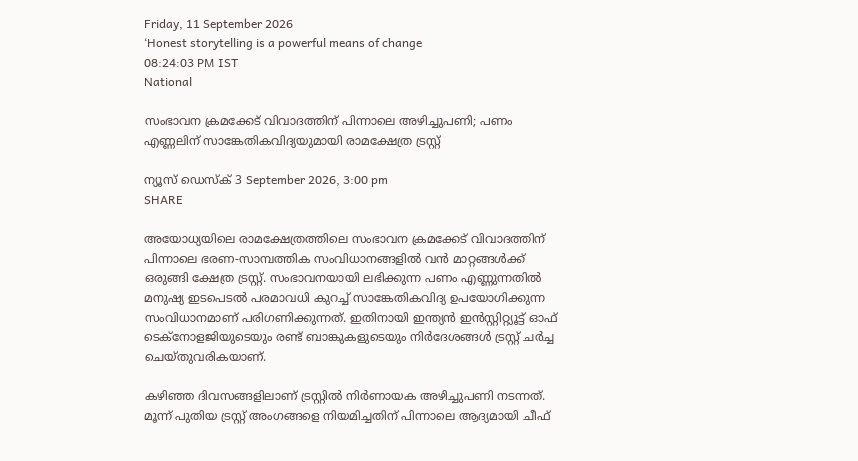Friday, 11 September 2026
‘Honest storytelling is a powerful means of change
08:24:03 PM IST
National

സംഭാവന ക്രമക്കേട് വിവാദത്തിന് പിന്നാലെ അഴിച്ചുപണി; പണം എണ്ണലിന് സാങ്കേതികവിദ്യയുമായി രാമക്ഷേത്ര ട്രസ്റ്റ്

ന്യൂസ് ഡെസ്ക് 3 September 2026, 3:00 pm
SHARE

അയോധ്യയിലെ രാമക്ഷേത്രത്തിലെ സംഭാവന ക്രമക്കേട് വിവാദത്തിന് പിന്നാലെ ഭരണ-സാമ്പത്തിക സംവിധാനങ്ങളിൽ വൻ മാറ്റങ്ങൾക്ക് ഒരുങ്ങി ക്ഷേത്ര ട്രസ്റ്റ്. സംഭാവനയായി ലഭിക്കുന്ന പണം എണ്ണുന്നതിൽ മനുഷ്യ ഇടപെടൽ പരമാവധി കുറച്ച് സാങ്കേതികവിദ്യ ഉപയോഗിക്കുന്ന സംവിധാനമാണ് പരിഗണിക്കുന്നത്. ഇതിനായി ഇന്ത്യൻ ഇൻസ്റ്റിറ്റ്യൂട്ട് ഓഫ് ടെക്‌നോളജിയുടെയും രണ്ട് ബാങ്കുകളുടെയും നിർദേശങ്ങൾ ട്രസ്റ്റ് ചർച്ച ചെയ്തുവരികയാണ്.

കഴിഞ്ഞ ദിവസങ്ങളിലാണ് ട്രസ്റ്റിൽ നിർണായക അഴിച്ചുപണി നടന്നത്. മൂന്ന് പുതിയ ട്രസ്റ്റ് അംഗങ്ങളെ നിയമിച്ചതിന് പിന്നാലെ ആദ്യമായി ചീഫ്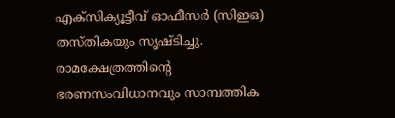എക്‌സിക്യൂട്ടീവ് ഓഫീസർ (സിഇഒ) തസ്തികയും സൃഷ്ടിച്ചു. രാമക്ഷേത്രത്തിന്റെ ഭരണസംവിധാനവും സാമ്പത്തിക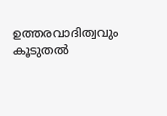ഉത്തരവാദിത്വവും കൂടുതൽ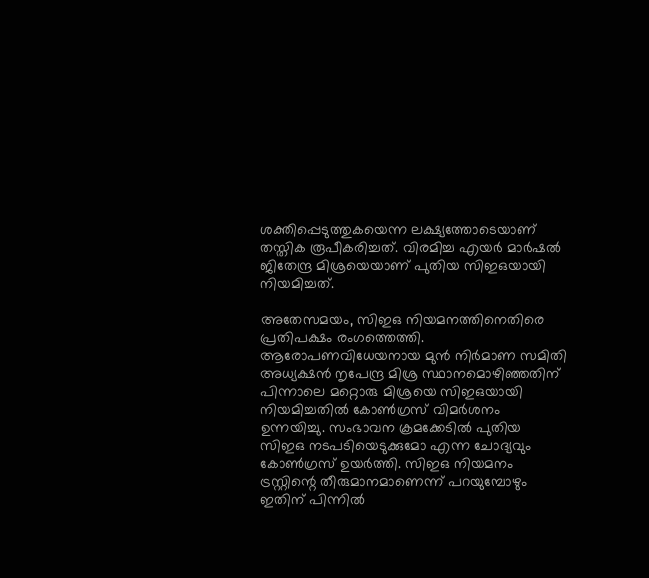ശക്തിപ്പെടുത്തുകയെന്ന ലക്ഷ്യത്തോടെയാണ് തസ്തിക രൂപീകരിച്ചത്. വിരമിച്ച എയർ മാർഷൽ ജിതേന്ദ്ര മിശ്രയെയാണ് പുതിയ സിഇഒയായി നിയമിച്ചത്.

അതേസമയം, സിഇഒ നിയമനത്തിനെതിരെ പ്രതിപക്ഷം രംഗത്തെത്തി. ആരോപണവിധേയനായ മുൻ നിർമാണ സമിതി അധ്യക്ഷൻ നൃപേന്ദ്ര മിശ്ര സ്ഥാനമൊഴിഞ്ഞതിന് പിന്നാലെ മറ്റൊരു മിശ്രയെ സിഇഒയായി നിയമിച്ചതിൽ കോൺഗ്രസ് വിമർശനം ഉന്നയിച്ചു. സംഭാവന ക്രമക്കേടിൽ പുതിയ സിഇഒ നടപടിയെടുക്കുമോ എന്ന ചോദ്യവും കോൺഗ്രസ് ഉയർത്തി. സിഇഒ നിയമനം ട്രസ്റ്റിന്റെ തീരുമാനമാണെന്ന് പറയുമ്പോഴും ഇതിന് പിന്നിൽ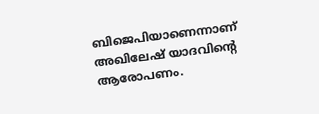ബിജെപിയാണെന്നാണ് അഖിലേഷ് യാദവിന്റെ ആരോപണം.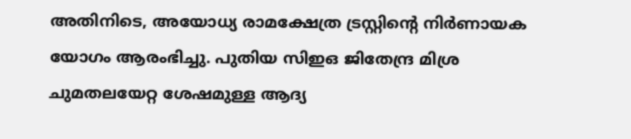അതിനിടെ, അയോധ്യ രാമക്ഷേത്ര ട്രസ്റ്റിന്റെ നിർണായക യോഗം ആരംഭിച്ചു. പുതിയ സിഇഒ ജിതേന്ദ്ര മിശ്ര ചുമതലയേറ്റ ശേഷമുള്ള ആദ്യ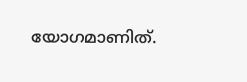യോഗമാണിത്.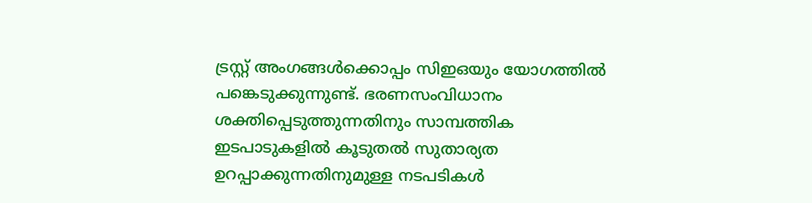ട്രസ്റ്റ് അംഗങ്ങൾക്കൊപ്പം സിഇഒയും യോഗത്തിൽ പങ്കെടുക്കുന്നുണ്ട്. ഭരണസംവിധാനം ശക്തിപ്പെടുത്തുന്നതിനും സാമ്പത്തിക ഇടപാടുകളിൽ കൂടുതൽ സുതാര്യത ഉറപ്പാക്കുന്നതിനുമുള്ള നടപടികൾ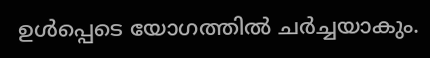ഉൾപ്പെടെ യോഗത്തിൽ ചർച്ചയാകും.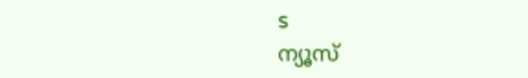s
ന്യൂസ്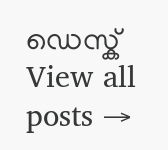ഡെസ്ക്
View all posts →